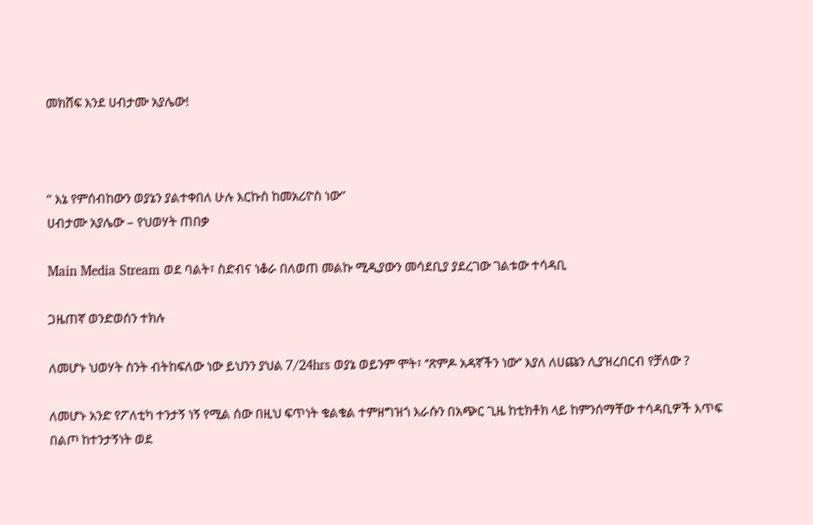መክሸፍ እንደ ሀብታሙ አያሌው!



” እኔ የምሰብከውን ወያኔን ያልተቀበለ ሁሉ እርኩስ ከመአሪዮስ ነው”
ሀብታሙ አያሌው – የህወሃት ጠበቃ

Main Media Stream ወደ ባልት፣ ስድብና ነቆራ በለወጠ መልኩ ሚዲያውን መሳደቢያ ያደረገው ገልቱው ተሳዳቢ

ጋዜጠኛ ወንድወሰን ተክሉ

ለመሆኑ ህወሃት ስንት ብትከፍለው ነው ይህንን ያህል 7/24hrs ወያኔ ወይንም ሞት፣ ‘’ጽምዶ አዳኛችን ነው’’ እያለ ለሀጩን ሊያዝረበርብ የቻለው ?

ለመሆኑ አንድ የፖለቲካ ተንታኝ ነኝ የሚል ሰው በዚህ ፍጥነት ቁልቁል ተምዘግዝጎ እራሱን በአጭር ጊዜ ከቲክቶክ ላይ ከምንሰማቸው ተሳዳቢዎች እጥፍ በልጦ ከተንታኝነት ወደ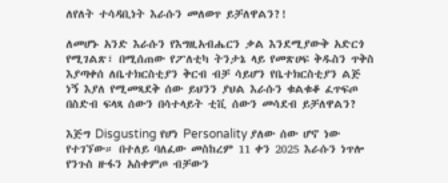ለየለት ተሳዳቢነት እራሱን መለወጥ ይቻለዋልን?!

ለመሆኑ አንድ እራሱን የእግዚአብሔርን ቃል እንደሚያውቅ አድርጎ የሚገልጽ፣ በሚሰጠው የፖለቲካ ትንታኔ ላይ የመጽሀፍ ቅዱስን ጥቅስ እያጣቀሰ ለቤተክርስቲያን ቅርብ ብቻ ሳይሆን የቤተክርስቲያን ልጅ ነኝ እያለ የሚመጻደቅ ሰው ይህንን ያህል እራሱን ቁልቁቆ ፈጥፍጦ በስድብ ፍላጻ ሰውን በሳተላይት ቲቪ ሰውን መሳደብ ይቻለዋልን?

እጅግ Disgusting የሆነ Personality ያለው ሰው ሆኖ ነው የተገኘው። በተለይ ባለፈው መስከረም 11 ቀን 2025 እራሱን ነጥሎ የንጉስ ዙፋን አስቀምጦ ብቻውን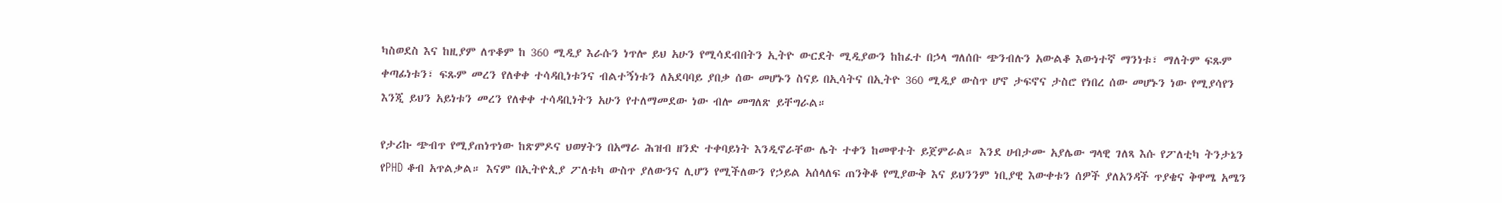ካስወደስ እና ከዚያም ለጥቆም ከ 360 ሚዲያ እራሱን ነጥሎ ይህ አሁን የሚሳደብበትን ኢትዮ ውርደት ሚዲያውን ከከፈተ በኃላ ግለሰቡ ጭንብሉን አውልቆ እውነተኛ ማንነቱ፣ ማለትም ፍጹም ቀጣፊነቱን፣ ፍጹም መረን የለቀቀ ተሳዳቢነቱንና ብልተኝነቱን ለአደባባይ ያበቃ ሰው መሆኑን ስናይ በኢሳትና በኢትዮ 360 ሚዲያ ውስጥ ሆኖ ታፍኖና ታስሮ የነበረ ሰው መሆኑን ነው የሚያሳየን እንጂ ይህን አይነቱን መረን የለቀቀ ተሳዳቢነትን አሁን የተለማመደው ነው ብሎ መግለጽ ይቸግራል።

የታሪኩ ጭብጥ የሚያጠነጥነው ከጽምዶና ህወሃትን በአማራ ሕዝብ ዘንድ ተቀባይነት እንዲኖራቸው ሌት ተቀን ከመዋተት ይጀምራል። እንደ ሀብታሙ አያሌው ግላዊ ገለጻ እሱ የፖለቲካ ትንታኔን የPHD ቆብ አጥልቃል። እናም በኢትዮጲያ ፖለቱካ ውስጥ ያለውንና ሊሆን የሚችለውን የኃይል አሰላለፍ ጠንቅቆ የሚያውቅ እና ይህንንም ነቢያዊ እውቀቱን ሰዎች ያለአንዳች ጥያቄና ቅዋሜ አሜን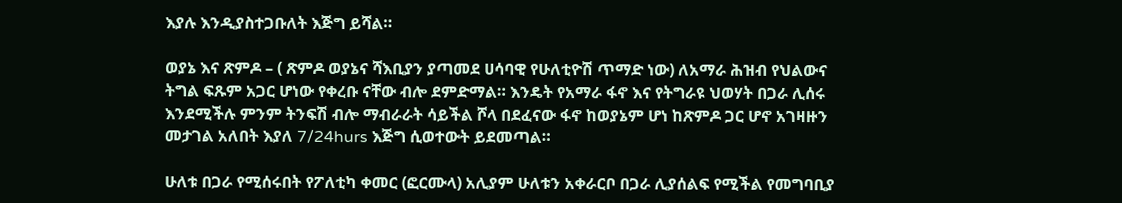እያሉ እንዲያስተጋቡለት እጅግ ይሻል።

ወያኔ እና ጽምዶ – ( ጽምዶ ወያኔና ሻእቢያን ያጣመደ ሀሳባዊ የሁለቲዮሽ ጥማድ ነው) ለአማራ ሕዝብ የህልውና ትግል ፍጹም አጋር ሆነው የቀረቡ ናቸው ብሎ ደምድማል። እንዴት የአማራ ፋኖ እና የትግራዩ ህወሃት በጋራ ሊሰሩ እንደሚችሉ ምንም ትንፍሽ ብሎ ማብራራት ሳይችል ሾላ በደፈናው ፋኖ ከወያኔም ሆነ ከጽምዶ ጋር ሆኖ አገዛዙን መታገል አለበት እያለ 7/24hurs እጅግ ሲወተውት ይደመጣል።

ሁለቱ በጋራ የሚሰሩበት የፖለቲካ ቀመር (ፎርሙላ) አሊያም ሁለቱን አቀራርቦ በጋራ ሊያሰልፍ የሚችል የመግባቢያ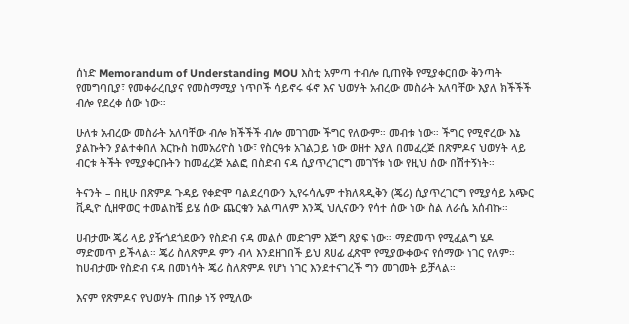ሰነድ Memorandum of Understanding MOU እስቲ አምጣ ተብሎ ቢጠየቅ የሚያቀርበው ቅንጣት የመግባቢያ፣ የመቀራረቢያና የመስማሚያ ነጥቦች ሳይኖሩ ፋኖ እና ህወሃት አብረው መስራት አለባቸው እያለ ክችችች ብሎ የደረቀ ሰው ነው።

ሁለቱ አብረው መስራት አለባቸው ብሎ ክችችች ብሎ መገገሙ ችግር የለውም። መብቱ ነው። ችግር የሚኖረው እኔ ያልኩትን ያልተቀበለ እርኩስ ከመአሪዮስ ነው፣ የስርዓቱ አገልጋይ ነው ወዘተ እያለ በመፈረጅ በጽምዶና ህወሃት ላይ ብርቱ ትችት የሚያቀርቡትን ከመፈረጅ አልፎ በስድብ ናዳ ሲያጥረገርግ መገኘቱ ነው የዚህ ሰው በሽተኝነት።

ትናንት – በዚሁ በጽምዶ ጉዳይ የቀድሞ ባልደረባውን ኢየሩሳሌም ተክለጻዲቅን (ጄሪ) ሲያጥረገርግ የሚያሳይ አጭር ቪዲዮ ሲዘዋወር ተመልከቼ ይሄ ሰው ጨርቁን አልጣለም እንጂ ህሊናውን የሳተ ሰው ነው ስል ለራሴ አሰብኩ።

ሀብታሙ ጄሪ ላይ ያዥጎደጎደውን የስድብ ናዳ መልሶ መድገም እጅግ ጸያፍ ነው። ማድመጥ የሚፈልግ ሄዶ ማድመጥ ይችላል። ጄሪ ስለጽምዶ ምን ብላ እንደዘገበች ይህ ጸሀፊ ፈጽሞ የሚያውቀውና የሰማው ነገር የለም። ከሀብታሙ የስድብ ናዳ በመነሳት ጄሪ ስለጽምዶ የሆነ ነገር እንደተናገረች ግን መገመት ይቻላል።

እናም የጽምዶና የህወሃት ጠበቃ ነኝ የሚለው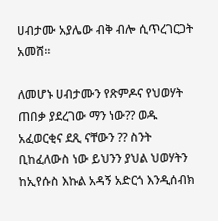ሀብታሙ አያሌው ብቅ ብሎ ሲጥረገርጋት አመሸ።

ለመሆኑ ሀብታሙን የጽምዶና የህወሃት ጠበቃ ያደረገው ማን ነው?? ወዱ አፈወርቂና ደጺ ናቸውን ?? ስንት ቢከፈለውስ ነው ይህንን ያህል ህወሃትን ከኢየሱስ እኩል አዳኝ አድርጎ እንዲሰብክ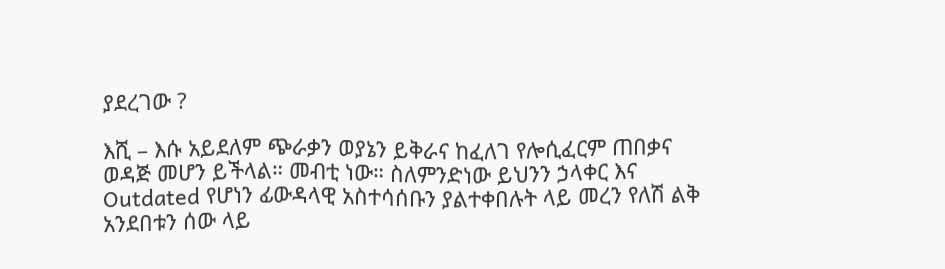ያደረገው ?

እሺ – እሱ አይደለም ጭራቃን ወያኔን ይቅራና ከፈለገ የሎሲፈርም ጠበቃና ወዳጅ መሆን ይችላል። መብቲ ነው። ስለምንድነው ይህንን ኃላቀር እና Outdated የሆነን ፊውዳላዊ አስተሳሰቡን ያልተቀበሉት ላይ መረን የለሽ ልቅ አንደበቱን ሰው ላይ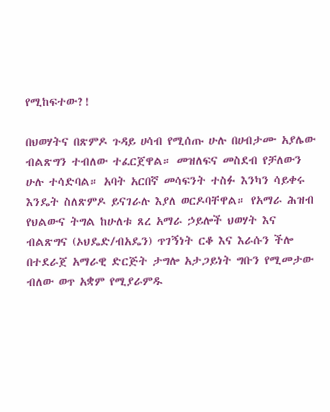የሚከፍተው?!

በህወሃትና በጽምዶ ጉዳይ ሀሳብ የሚሰጡ ሁሉ በሀብታሙ አያሌው ብልጽግን ተብለው ተፈርጀዋል። መዝለፍና መስደብ የቻለውን ሁሉ ተሳድባል። አባት አርበኛ መሳፍንት ተስፉ እንካን ሳይቀሩ እንዴት ስለጽምዶ ይናገራሉ እያለ ወርዶባቸዋል። የአማራ ሕዝብ የህልውና ትግል ከሁለቱ ጸረ አማራ ኃይሎች ህወሃት እና ብልጽግና (ኦህዴድ/ብአዴን) ጥገኝነት ርቆ እና እራሱን ችሎ በተደራጀ አማራዊ ድርጅት ታግሎ አታጋይነት ግቡን የሚመታው ብለው ወጥ አቋም የሚያራምዱ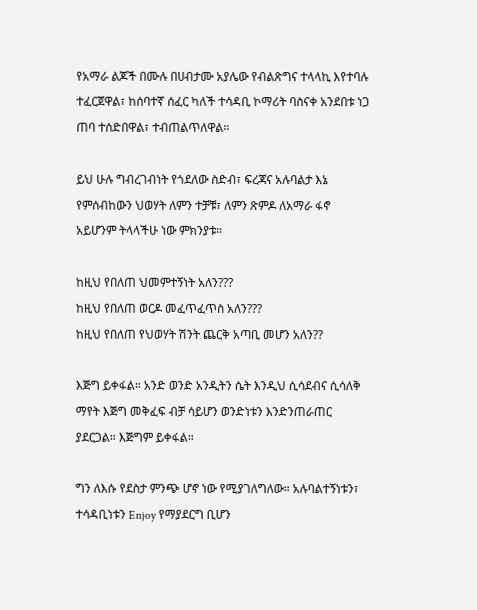የአማራ ልጆች በሙሉ በሀብታሙ አያሌው የብልጽግና ተላላኪ እየተባሉ ተፈርጀዋል፣ ከሰባተኛ ሰፈር ካለች ተሳዳቢ ኮማሪት ባስናቀ አንደበቱ ነጋ ጠባ ተሰድበዋል፣ ተብጠልጥለዋል።

ይህ ሁሉ ግብረገብነት የጎደለው ስድብ፣ ፍረጃና አሉባልታ እኔ የምሰብከውን ህወሃት ለምን ተቻቹ፣ ለምን ጽምዶ ለአማራ ፋኖ አይሆንም ትላላችሁ ነው ምክንያቱ።

ከዚህ የበለጠ ህመምተኝነት አለን???
ከዚህ የበለጠ ወርዶ መፈጥፈጥስ አለን???
ከዚህ የበለጠ የህወሃት ሽንት ጨርቅ አጣቢ መሆን አለን??

እጅግ ይቀፋል። አንድ ወንድ አንዲትን ሴት እንዲህ ሲሳደብና ሲሳለቅ ማየት እጅግ መቅፈፍ ብቻ ሳይሆን ወንድነቱን እንድንጠራጠር ያደርጋል። እጅግም ይቀፋል።

ግን ለእሱ የደስታ ምንጭ ሆኖ ነው የሚያገለግለው። አሉባልተኝነቱን፣ ተሳዳቢነቱን Enjoy የማያደርግ ቢሆን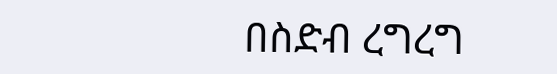በስድብ ረግረግ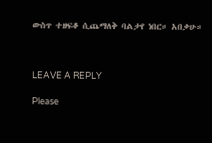ውስጥ ተዘፍቆ ሲጨማለቅ ባልታየ ነበር። አበቃሁ።



LEAVE A REPLY

Please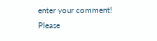enter your comment!
Please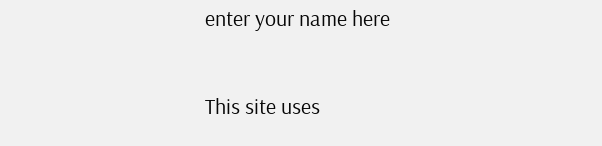enter your name here

This site uses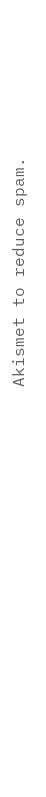Akismet to reduce spam.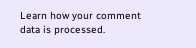Learn how your comment data is processed.